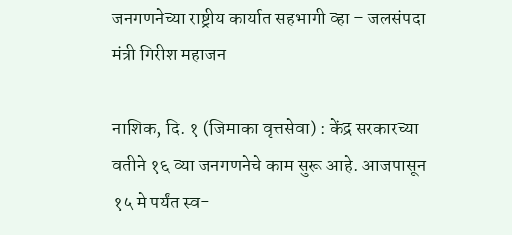जनगणनेच्या राष्ट्रीय कार्यात सहभागी व्हा – जलसंपदा मंत्री गिरीश महाजन

नाशिक, दि. १ (जिमाका वृत्तसेवा) : केंद्र सरकारच्या वतीने १६ व्या जनगणनेचे काम सुरू आहे. आजपासून १५ मे पर्यंत स्व-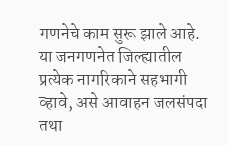गणनेचे काम सुरू झाले आहे. या जनगणनेत जिल्ह्यातील प्रत्येक नागरिकाने सहभागी व्हावे, असे आवाहन जलसंपदा तथा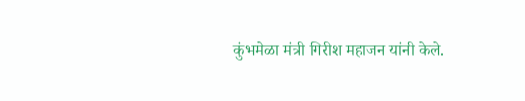कुंभमेळा मंत्री गिरीश महाजन यांनी केले.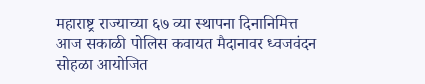महाराष्ट्र राज्याच्या ६७ व्या स्थापना दिनानिमित्त आज सकाळी पोलिस कवायत मैदानावर ध्वजवंदन सोहळा आयोजित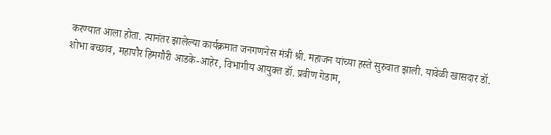करण्यात आला होता. त्यानंतर झालेल्या कार्यक्रमात जनगणनेस मंत्री श्री. महाजन यांच्या हस्ते सुरुवात झाली. यावेळी खासदार डॉ. शोभा बच्छाव, महापौर हिमगौरी आडके-आहेर, विभागीय आयुक्त डॉ. प्रवीण गेडाम,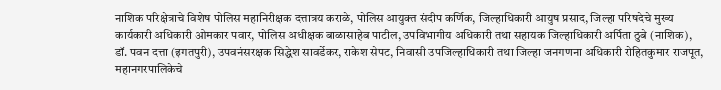नाशिक परिक्षेत्राचे विशेष पोलिस महानिरीक्षक दत्तात्रय कराळे, पोलिस आयुक्त संदीप कर्णिक, जिल्हाधिकारी आयुष प्रसाद, जिल्हा परिषदेचे मुख्य कार्यकारी अधिकारी ओमकार पवार, पोलिस अधीक्षक बाळासाहेब पाटील, उपविभागीय अधिकारी तथा सहायक जिल्हाधिकारी अर्पिता ठुबे (नाशिक), डॉ. पवन दत्ता (इगतपुरी), उपवनंसरक्षक सिद्धेश सावर्डेकर, राकेश सेपट, निवासी उपजिल्हाधिकारी तथा जिल्हा जनगणना अधिकारी रोहितकुमार राजपूत, महानगरपालिकेचे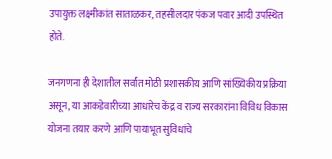उपायुक्त लक्ष्मीकांत साताळकर, तहसीलदार पंकज पवार आदी उपस्थित होते.

जनगणना ही देशातील सर्वांत मोठी प्रशासकीय आणि सांख्यिकीय प्रक्रिया असून, या आकडेवारीच्या आधारेच केंद्र व राज्य सरकारांना विविध विकास योजना तयार करणे आणि पायाभूत सुविधांचे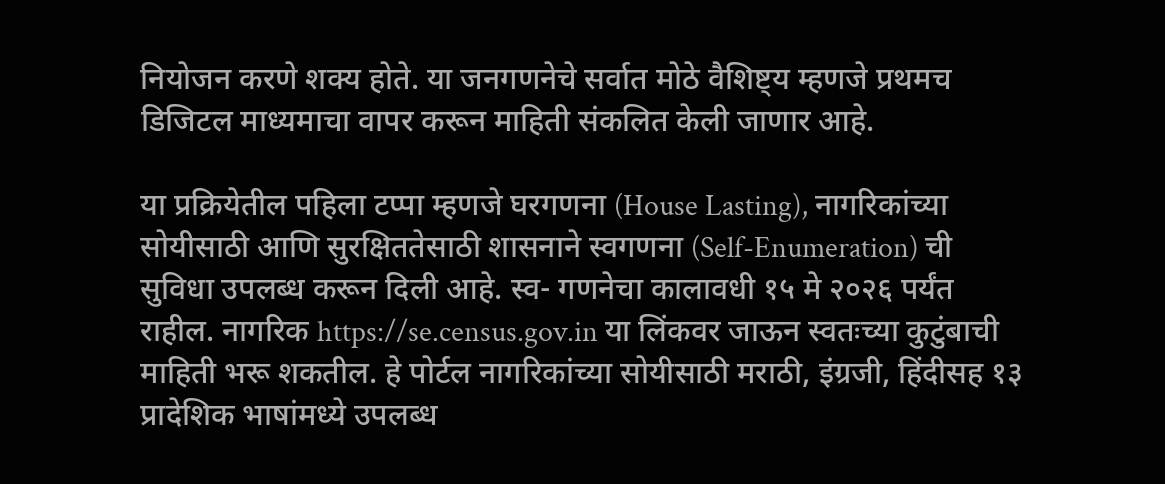नियोजन करणे शक्य होते. या जनगणनेचे सर्वात मोठे वैशिष्ट्य म्हणजे प्रथमच डिजिटल माध्यमाचा वापर करून माहिती संकलित केली जाणार आहे.

या प्रक्रियेतील पहिला टप्पा म्हणजे घरगणना (House Lasting), नागरिकांच्या सोयीसाठी आणि सुरक्षिततेसाठी शासनाने स्वगणना (Self-Enumeration) ची सुविधा उपलब्ध करून दिली आहे. स्व- गणनेचा कालावधी १५ मे २०२६ पर्यंत राहील. नागरिक https://se.census.gov.in या लिंकवर जाऊन स्वतःच्या कुटुंबाची माहिती भरू शकतील. हे पोर्टल नागरिकांच्या सोयीसाठी मराठी, इंग्रजी, हिंदीसह १३ प्रादेशिक भाषांमध्ये उपलब्ध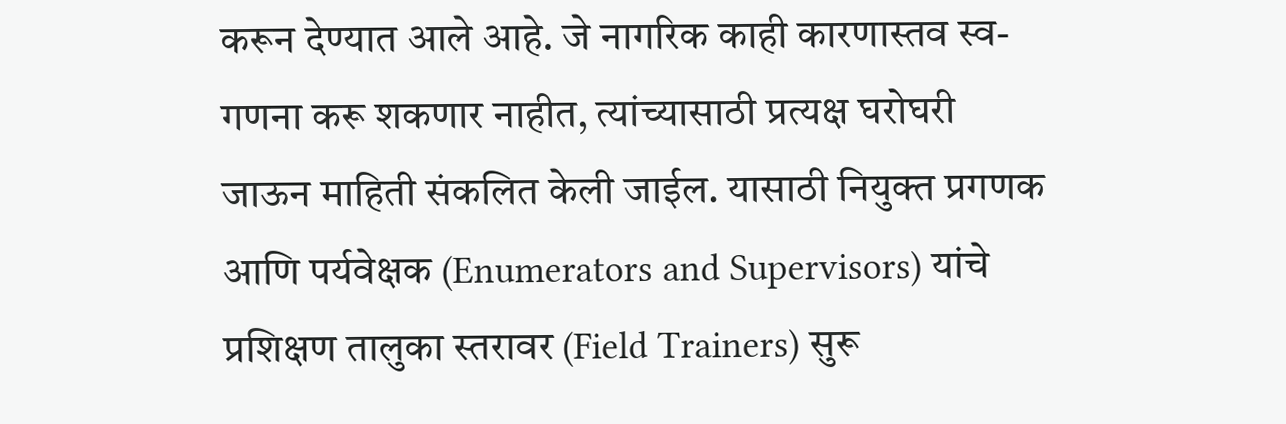करून देण्यात आले आहे. जे नागरिक काही कारणास्तव स्व- गणना करू शकणार नाहीत, त्यांच्यासाठी प्रत्यक्ष घरोघरी जाऊन माहिती संकलित केली जाईल. यासाठी नियुक्त प्रगणक आणि पर्यवेक्षक (Enumerators and Supervisors) यांचे प्रशिक्षण तालुका स्तरावर (Field Trainers) सुरू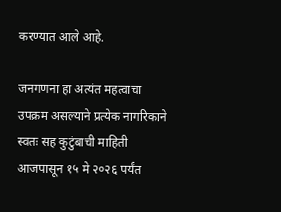करण्यात आले आहे.

जनगणना हा अत्यंत महत्वाचा उपक्रम असल्याने प्रत्येक नागरिकाने स्वतः सह कुटुंबाची माहिती आजपासून १५ मे २०२६ पर्यंत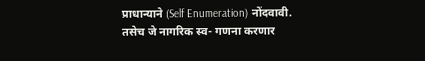प्राधान्याने (Self Enumeration) नोंदवावी. तसेच जे नागरिक स्व- गणना करणार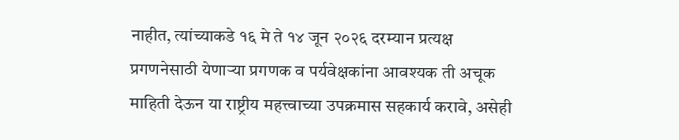नाहीत, त्यांच्याकडे १६ मे ते १४ जून २०२६ दरम्यान प्रत्यक्ष प्रगणनेसाठी येणाऱ्या प्रगणक व पर्यवेक्षकांना आवश्यक ती अचूक माहिती देऊन या राष्ट्रीय महत्त्वाच्या उपक्रमास सहकार्य करावे, असेही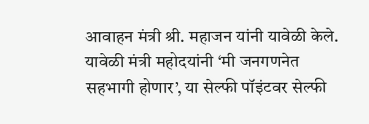आवाहन मंत्री श्री. महाजन यांनी यावेळी केले. यावेळी मंत्री महोदयांनी ‘मी जनगणनेत सहभागी होणार’, या सेल्फी पॉइंटवर सेल्फी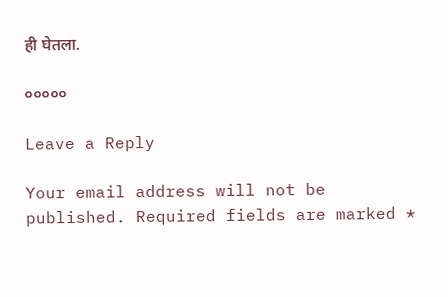ही घेतला.

०००००

Leave a Reply

Your email address will not be published. Required fields are marked *